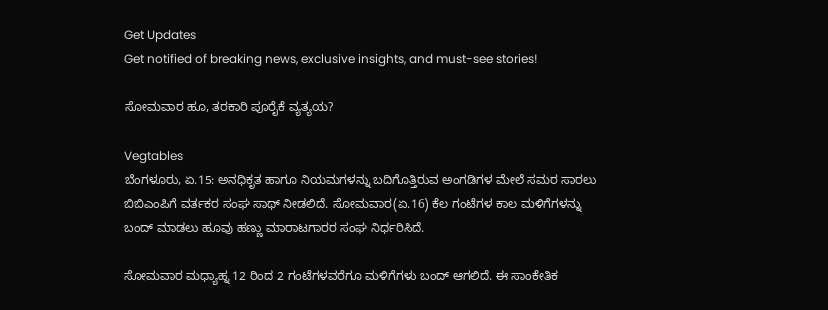Get Updates
Get notified of breaking news, exclusive insights, and must-see stories!

ಸೋಮವಾರ ಹೂ, ತರಕಾರಿ ಪೂರೈಕೆ ವ್ಯತ್ಯಯ?

Vegtables
ಬೆಂಗಳೂರು, ಏ.15: ಅನಧಿಕೃತ ಹಾಗೂ ನಿಯಮಗಳನ್ನು ಬದಿಗೊತ್ತಿರುವ ಅಂಗಡಿಗಳ ಮೇಲೆ ಸಮರ ಸಾರಲು ಬಿಬಿಎಂಪಿಗೆ ವರ್ತಕರ ಸಂಘ ಸಾಥ್ ನೀಡಲಿದೆ. ಸೋಮವಾರ(ಏ.16) ಕೆಲ ಗಂಟೆಗಳ ಕಾಲ ಮಳಿಗೆಗಳನ್ನು ಬಂದ್ ಮಾಡಲು ಹೂವು ಹಣ್ಣು ಮಾರಾಟಗಾರರ ಸಂಘ ನಿರ್ಧರಿಸಿದೆ.

ಸೋಮವಾರ ಮಧ್ಯಾಹ್ನ 12 ರಿಂದ 2 ಗಂಟೆಗಳವರೆಗೂ ಮಳಿಗೆಗಳು ಬಂದ್ ಆಗಲಿದೆ. ಈ ಸಾಂಕೇತಿಕ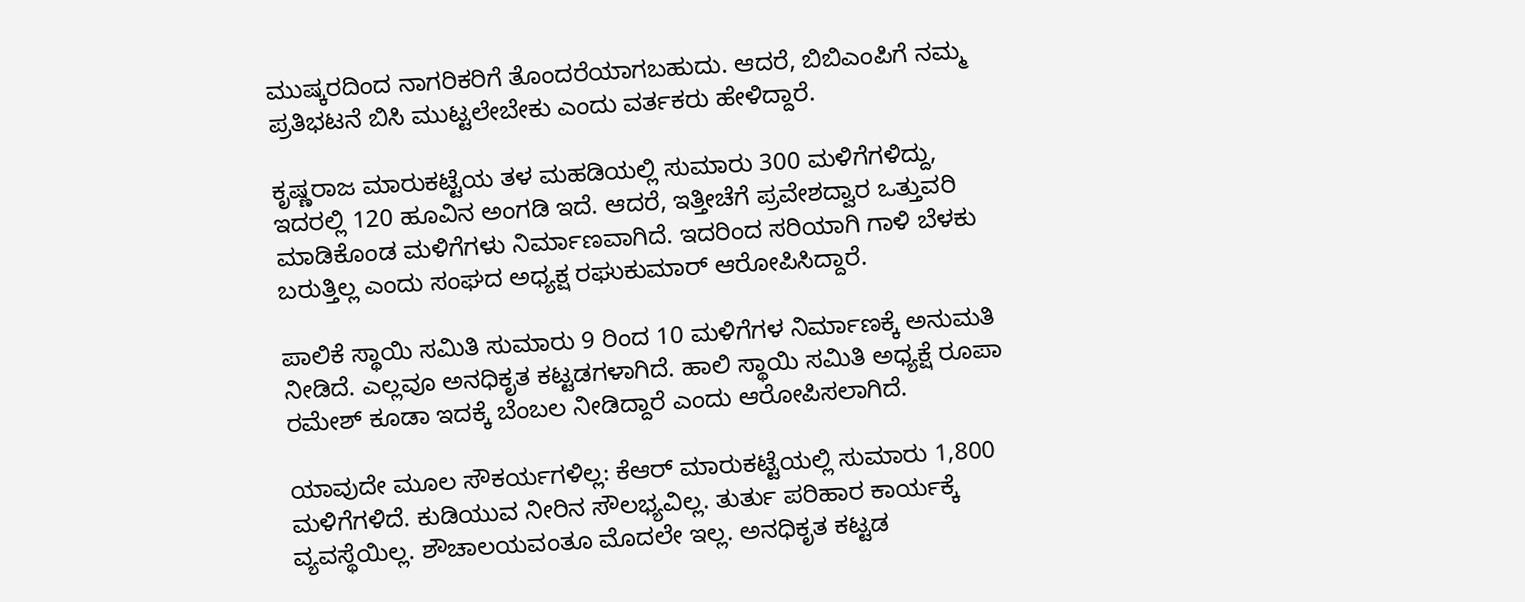ಮುಷ್ಕರದಿಂದ ನಾಗರಿಕರಿಗೆ ತೊಂದರೆಯಾಗಬಹುದು. ಆದರೆ, ಬಿಬಿಎಂಪಿಗೆ ನಮ್ಮ ಪ್ರತಿಭಟನೆ ಬಿಸಿ ಮುಟ್ಟಲೇಬೇಕು ಎಂದು ವರ್ತಕರು ಹೇಳಿದ್ದಾರೆ.

ಕೃಷ್ಣರಾಜ ಮಾರುಕಟ್ಟೆಯ ತಳ ಮಹಡಿಯಲ್ಲಿ ಸುಮಾರು 300 ಮಳಿಗೆಗಳಿದ್ದು, ಇದರಲ್ಲಿ 120 ಹೂವಿನ ಅಂಗಡಿ ಇದೆ. ಆದರೆ, ಇತ್ತೀಚೆಗೆ ಪ್ರವೇಶದ್ವಾರ ಒತ್ತುವರಿ ಮಾಡಿಕೊಂಡ ಮಳಿಗೆಗಳು ನಿರ್ಮಾಣವಾಗಿದೆ. ಇದರಿಂದ ಸರಿಯಾಗಿ ಗಾಳಿ ಬೆಳಕು ಬರುತ್ತಿಲ್ಲ ಎಂದು ಸಂಘದ ಅಧ್ಯಕ್ಷ ರಘುಕುಮಾರ್ ಆರೋಪಿಸಿದ್ದಾರೆ.

ಪಾಲಿಕೆ ಸ್ಥಾಯಿ ಸಮಿತಿ ಸುಮಾರು 9 ರಿಂದ 10 ಮಳಿಗೆಗಳ ನಿರ್ಮಾಣಕ್ಕೆ ಅನುಮತಿ ನೀಡಿದೆ. ಎಲ್ಲವೂ ಅನಧಿಕೃತ ಕಟ್ಟಡಗಳಾಗಿದೆ. ಹಾಲಿ ಸ್ಥಾಯಿ ಸಮಿತಿ ಅಧ್ಯಕ್ಷೆ ರೂಪಾ ರಮೇಶ್ ಕೂಡಾ ಇದಕ್ಕೆ ಬೆಂಬಲ ನೀಡಿದ್ದಾರೆ ಎಂದು ಆರೋಪಿಸಲಾಗಿದೆ.

ಯಾವುದೇ ಮೂಲ ಸೌಕರ್ಯಗಳಿಲ್ಲ: ಕೆಆರ್ ಮಾರುಕಟ್ಟೆಯಲ್ಲಿ ಸುಮಾರು 1,800 ಮಳಿಗೆಗಳಿದೆ. ಕುಡಿಯುವ ನೀರಿನ ಸೌಲಭ್ಯವಿಲ್ಲ. ತುರ್ತು ಪರಿಹಾರ ಕಾರ್ಯಕ್ಕೆ ವ್ಯವಸ್ಥೆಯಿಲ್ಲ. ಶೌಚಾಲಯವಂತೂ ಮೊದಲೇ ಇಲ್ಲ. ಅನಧಿಕೃತ ಕಟ್ಟಡ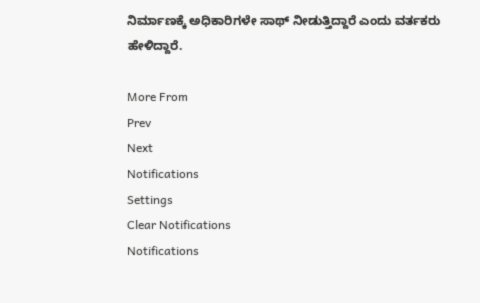ನಿರ್ಮಾಣಕ್ಕೆ ಅಧಿಕಾರಿಗಳೇ ಸಾಥ್ ನೀಡುತ್ತಿದ್ದಾರೆ ಎಂದು ವರ್ತಕರು ಹೇಳಿದ್ದಾರೆ.

More From
Prev
Next
Notifications
Settings
Clear Notifications
Notifications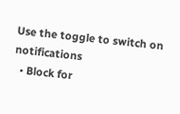Use the toggle to switch on notifications
  • Block for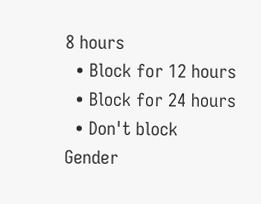8 hours
  • Block for 12 hours
  • Block for 24 hours
  • Don't block
Gender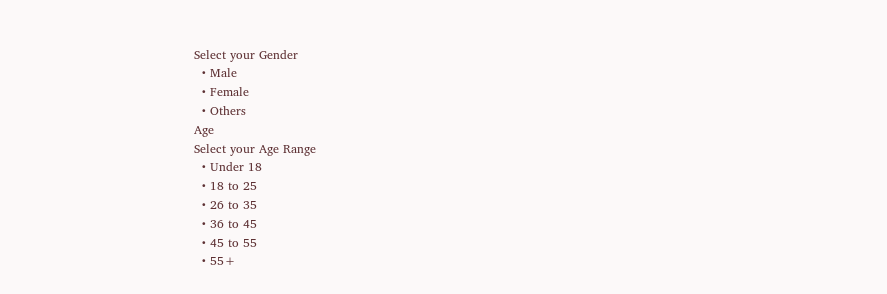Select your Gender
  • Male
  • Female
  • Others
Age
Select your Age Range
  • Under 18
  • 18 to 25
  • 26 to 35
  • 36 to 45
  • 45 to 55
  • 55+